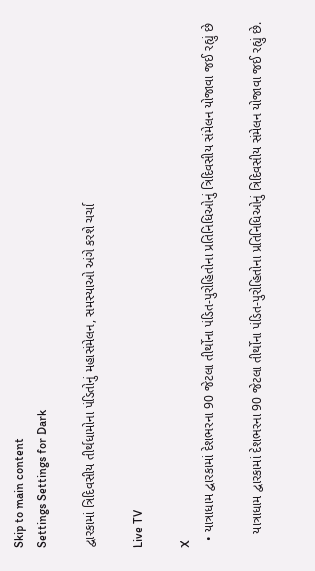Skip to main content
Settings Settings for Dark

દ્વારકામાં ત્રિદિવસીય તીર્થધામોના પંડિતોનું મહાસંમેલન, સમસ્યાઓ અંગે કરશે ચર્ચા

Live TV

X
  • યાત્રાધામ દ્વારકામાં દેશભરના 90 જેટલા તીર્થોના પંડિત-પુરોહિતોના પ્રતિનિધિઓનું ત્રિદિવસીય સંમેલન યોજાવા જઈ રહ્યું છે

    યાત્રાધામ દ્વારકામાં દેશભરના 90 જેટલા તીર્થોના પંડિત-પુરોહિતોના પ્રતિનિધિઓનું ત્રિદિવસીય સંમેલન યોજાવા જઈ રહ્યું છે.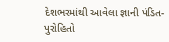દેશભરમાંથી આવેલા જ્ઞાની પંડિત-પુરોહિતો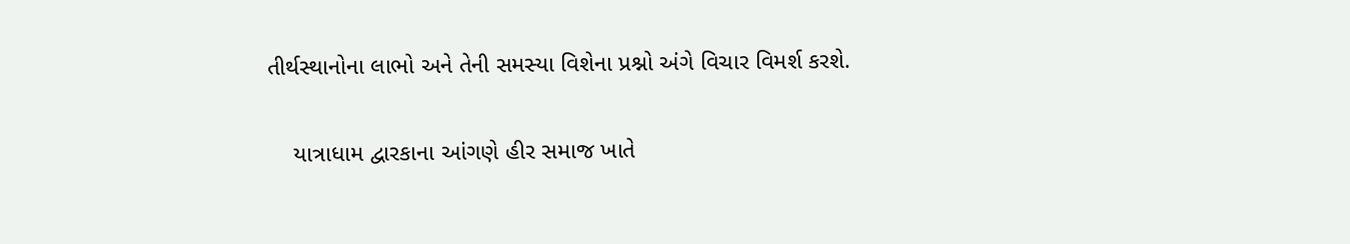તીર્થસ્થાનોના લાભો અને તેની સમસ્યા વિશેના પ્રશ્નો અંગે વિચાર વિમર્શ કરશે.

    યાત્રાધામ દ્વારકાના આંગણે હીર સમાજ ખાતે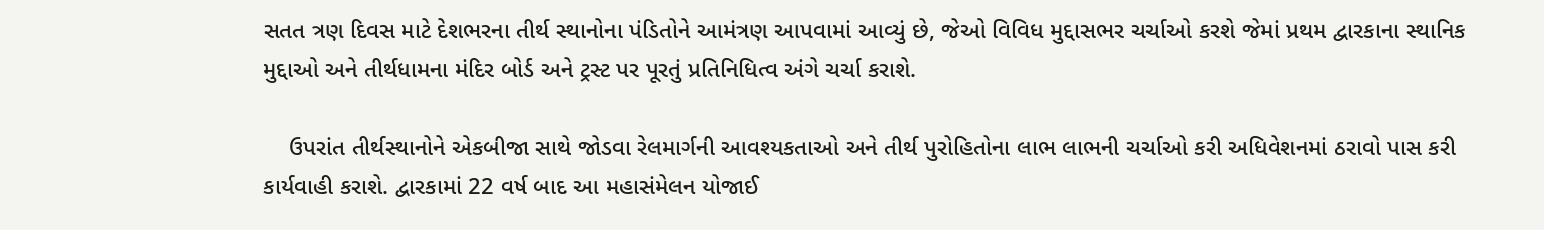સતત ત્રણ દિવસ માટે દેશભરના તીર્થ સ્થાનોના પંડિતોને આમંત્રણ આપવામાં આવ્યું છે, જેઓ વિવિધ મુદ્દાસભર ચર્ચાઓ કરશે જેમાં પ્રથમ દ્વારકાના સ્થાનિક મુદ્દાઓ અને તીર્થધામના મંદિર બોર્ડ અને ટ્રસ્ટ પર પૂરતું પ્રતિનિધિત્વ અંગે ચર્ચા કરાશે.

    ઉપરાંત તીર્થસ્થાનોને એકબીજા સાથે જોડવા રેલમાર્ગની આવશ્યકતાઓ અને તીર્થ પુરોહિતોના લાભ લાભની ચર્ચાઓ કરી અધિવેશનમાં ઠરાવો પાસ કરી કાર્યવાહી કરાશે. દ્વારકામાં 22 વર્ષ બાદ આ મહાસંમેલન યોજાઈ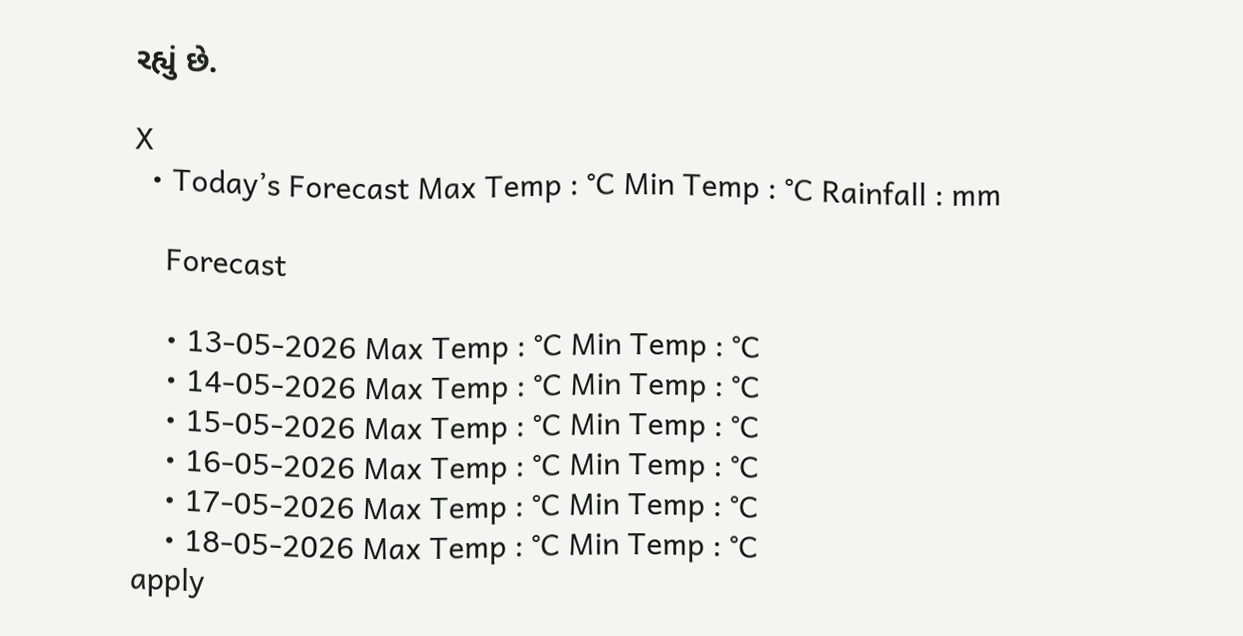રહ્યું છે.

X
  • Today’s Forecast Max Temp : °C Min Temp : °C Rainfall : mm

    Forecast

    • 13-05-2026 Max Temp : °C Min Temp : °C
    • 14-05-2026 Max Temp : °C Min Temp : °C
    • 15-05-2026 Max Temp : °C Min Temp : °C
    • 16-05-2026 Max Temp : °C Min Temp : °C
    • 17-05-2026 Max Temp : °C Min Temp : °C
    • 18-05-2026 Max Temp : °C Min Temp : °C
apply